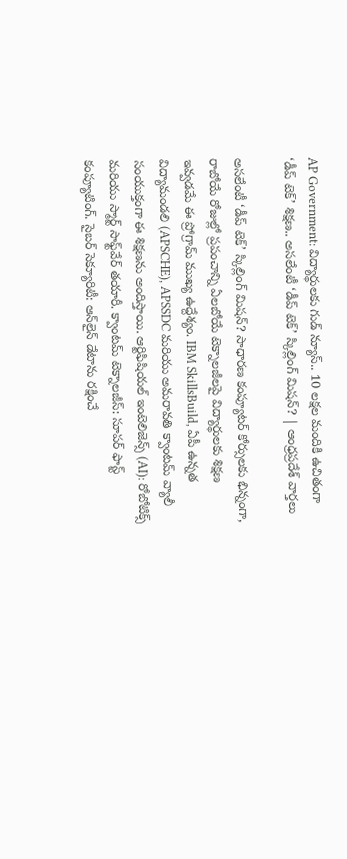AP Government: విద్యార్థులకు గుడ్ న్యూస్.. 10 లక్షల మందికి ఉచితంగా ‘డీప్ టెక్’ శిక్షణ.. అసలేంటీ ‘డీప్ టెక్’ స్కిల్లింగ్ మిషన్? | ఆంధ్రప్రదేశ్ వార్తలు

అసలేంటీ ‘డీప్ టెక్’ స్కిల్లింగ్ మిషన్? సాధారణ కంప్యూటర్ కోర్సులకు భిన్నంగా, రాబోయే రోజుల్లో ప్రపంచాన్ని ఏలబోయే టెక్నాలజీలపై విద్యార్థులకు శిక్షణ ఇవ్వడమే ఈ ప్రోగ్రామ్ ముఖ్య ఉద్దేశ్యం. IBM SkillsBuild, ఏపీ ఉన్నత విద్యామండలి (APSCHE), APSSDC మరియు అమరావతి క్వాంటమ్ వ్యాలీ సంయుక్తంగా ఈ శిక్షణను అందిస్తాయి. ఆర్టిఫిషియల్ ఇంటెలిజెన్స్ (AI): రోబోటిక్స్ మరియు స్మార్ట్ సాఫ్ట్‌వేర్ తయారీ. క్వాంటమ్ టెక్నాలజీస్: సూపర్ ఫాస్ట్ కంప్యూటింగ్. సైబర్ సెక్యూరిటీ: ఆన్‌లైన్ డేటాను రక్షించే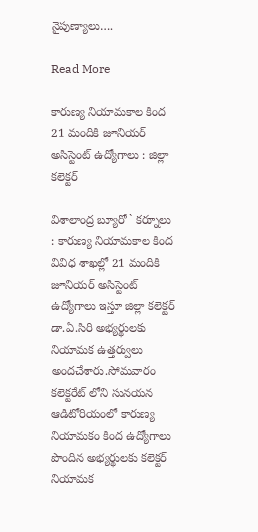నైపుణ్యాలు….

Read More

కారుణ్య నియామకాల కింద 21 మందికి జూనియర్ అసిస్టెంట్ ఉద్యోగాలు : జిల్లా కలెక్టర్

విశాలాంద్ర బ్యూరో ` కర్నూలు : కారుణ్య నియామకాల కింద వివిధ శాఖల్లో 21 మందికి జూనియర్ అసిస్టెంట్ ఉద్యోగాలు ఇస్తూ జిల్లా కలెక్టర్ డా.ఏ.సిరి అభ్యర్థులకు నియామక ఉత్తర్వులు అందచేశారు.సోమవారం కలెక్టరేట్ లోని సునయన ఆడిటోరియంలో కారుణ్య నియామకం కింద ఉద్యోగాలు పొందిన అభ్యర్థులకు కలెక్టర్ నియామక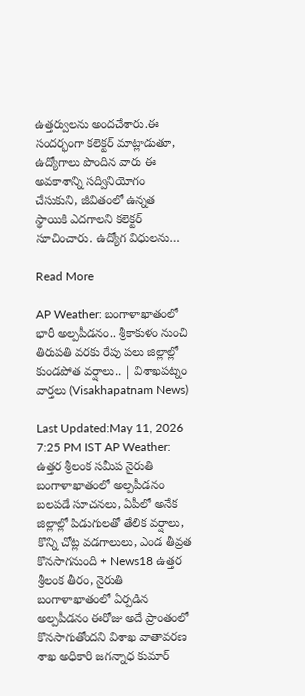ఉత్తర్వులను అందచేశారు.ఈ సందర్భంగా కలెక్టర్ మాట్లాడుతూ, ఉద్యోగాలు పొందిన వారు ఈ అవకాశాన్ని సద్వినియోగం చేసుకుని, జీవితంలో ఉన్నత స్థాయికి ఎదగాలని కలెక్టర్ సూచించారు. ఉద్యోగ విధులను…

Read More

AP Weather: బంగాళాఖాతంలో భారీ అల్పపీడనం.. శ్రీకాకుళం నుంచి తిరుపతి వరకు రేపు పలు జిల్లాల్లో కుండపోత వర్షాలు.. | విశాఖపట్నం వార్తలు (Visakhapatnam News)

Last Updated:May 11, 2026 7:25 PM IST AP Weather: ఉత్తర శ్రీలంక సమీప నైరుతి బంగాళాఖాతంలో అల్పపీడనం బలపడే సూచనలు, ఏపీలో అనేక జిల్లాల్లో పిడుగులతో తేలిక వర్షాలు, కొన్ని చోట్ల వడగాలులు, ఎండ తీవ్రత కొనసాగనుంది + News18 ఉత్తర శ్రీలంక తీరం, నైరుతి బంగాళాఖాతంలో ఏర్పడిన అల్పపీడనం ఈరోజు అదే ప్రాంతంలో కొనసాగుతోందని విశాఖ వాతావరణ శాఖ అధికారి జగన్నాధ కుమార్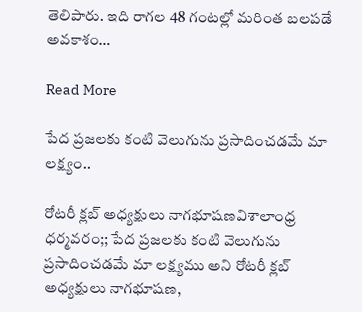తెలిపారు. ఇది రాగల 48 గంటల్లో మరింత బలపడే అవకాశం…

Read More

పేద ప్రజలకు కంటి వెలుగును ప్రసాదించడమే మా లక్ష్యం..

రోటరీ క్లబ్ అధ్యక్షులు నాగభూషణవిశాలాంధ్ర ధర్మవరం;; పేద ప్రజలకు కంటి వెలుగును ప్రసాదించడమే మా లక్ష్యము అని రోటరీ క్లబ్ అధ్యక్షులు నాగభూషణ,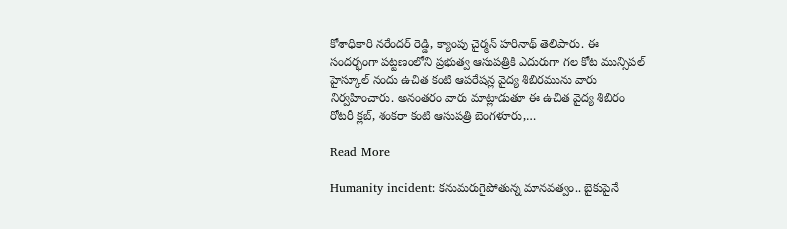కోశాధికారి నరేందర్ రెడ్డి, క్యాంపు చైర్మన్ హరినాథ్ తెలిపారు. ఈ సందర్భంగా పట్టణంలోని ప్రభుత్వ ఆసుపత్రికి ఎదురుగా గల కోట మున్సిపల్ హైస్కూల్ నందు ఉచిత కంటి ఆపరేషన్ల వైద్య శిబిరమును వారు నిర్వహించారు. అనంతరం వారు మాట్లాడుతూ ఈ ఉచిత వైద్య శిబిరం రోటరీ క్లబ్, శంకరా కంటి ఆసుపత్రి బెంగళూరు,…

Read More

Humanity incident: కనుమరుగైపోతున్న మానవత్వం.. బైకుపైనే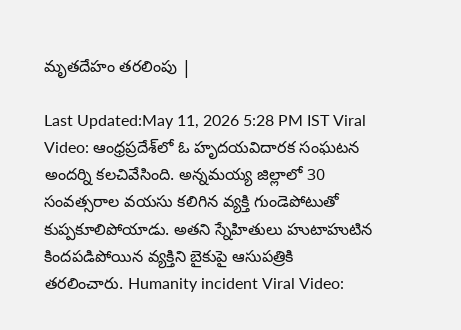మృతదేహం తరలింపు |

Last Updated:May 11, 2026 5:28 PM IST Viral Video: ఆంధ్రప్రదేశ్‌లో ఓ హృదయవిదారక సంఘటన అందర్ని కలచివేసింది. అన్నమయ్య జిల్లాలో 30 సంవత్సరాల వయసు కలిగిన వ్యక్తి గుండెపోటుతో కుప్పకూలిపోయాడు. అతని స్నేహితులు హుటాహుటిన కిందపడిపోయిన వ్యక్తిని బైకుపై ఆసుపత్రికి తరలించారు. Humanity incident Viral Video: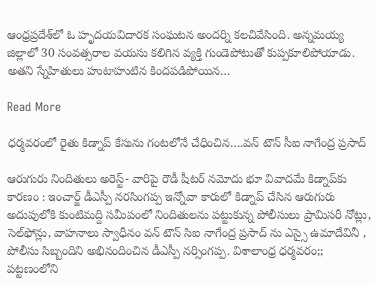ఆంధ్రప్రదేశ్‌లో ఓ హృదయవిదారక సంఘటన అందర్ని కలచివేసింది. అన్నమయ్య జిల్లాలో 30 సంవత్సరాల వయసు కలిగిన వ్యక్తి గుండెపోటుతో కుప్పకూలిపోయాడు. అతని స్నేహితులు హుటాహుటిన కిందపడిపోయిన…

Read More

ధర్మవరంలో రైతు కిడ్నాప్ కేసును గంటలోనే చేధించిన….వన్ టౌన్ సీఐ నాగేంద్ర ప్రసాద్

ఆరుగురు నిందితులు అరెస్ట్- వారిపై రౌడీ షీటర్ నమోదు భూ వివాదమే కిడ్నాప్‌కు కారణం : ఇంచార్జ్ డీఎస్పీ నరసింగప్ప ఇన్నోవా కారులో కిడ్నాప్ చేసిన ఆరుగురు అదుపులోకి కుంటిమద్ది సమీపంలో నిందితులను పట్టుకున్న పోలీసులు ప్రామిసరీ నోట్లు, సెల్‌ఫోన్లు, వాహనాలు స్వాధీనం వన్ టౌన్ సిఐ నాగేంద్ర ప్రసాద్ ను ఎస్సై ఉమాదేవినీ , పోలీసు సిబ్బందిని అభినందించిన డీఎస్పీ నర్సింగప్ప. విశాలాంధ్ర ధర్మవరం;; పట్టణంలోని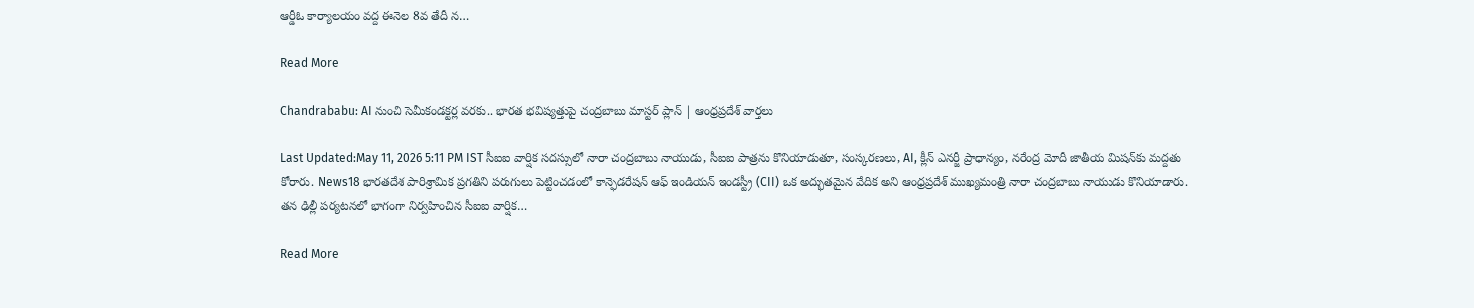ఆర్డీఓ కార్యాలయం వద్ద ఈనెల 8వ తేదీ న…

Read More

Chandrababu: AI నుంచి సెమీకండక్టర్ల వరకు.. భారత భవిష్యత్తుపై చంద్రబాబు మాస్టర్ ప్లాన్ | ఆంధ్రప్రదేశ్ వార్తలు

Last Updated:May 11, 2026 5:11 PM IST సీఐఐ వార్షిక సదస్సులో నారా చంద్రబాబు నాయుడు, సీఐఐ పాత్రను కొనియాడుతూ, సంస్కరణలు, AI, క్లీన్ ఎనర్జీ ప్రాధాన్యం, నరేంద్ర మోదీ జాతీయ మిషన్‌కు మద్దతు కోరారు. News18 భారతదేశ పారిశ్రామిక ప్రగతిని పరుగులు పెట్టించడంలో కాన్ఫెడరేషన్ ఆఫ్ ఇండియన్ ఇండస్ట్రీ (CII) ఒక అద్భుతమైన వేదిక అని ఆంధ్రప్రదేశ్ ముఖ్యమంత్రి నారా చంద్రబాబు నాయుడు కొనియాడారు. తన ఢిల్లీ పర్యటనలో భాగంగా నిర్వహించిన సీఐఐ వార్షిక…

Read More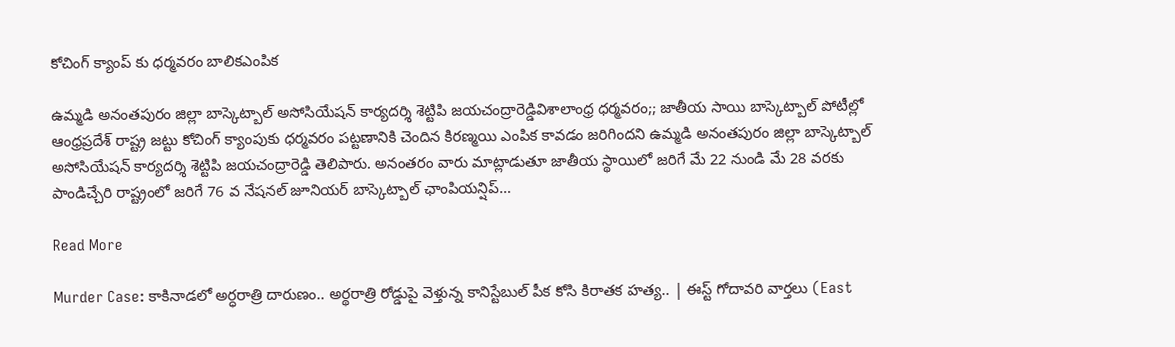కోచింగ్ క్యాంప్ కు ధర్మవరం బాలికఎంపిక

ఉమ్మడి అనంతపురం జిల్లా బాస్కెట్బాల్ అసోసియేషన్ కార్యదర్శి శెట్టిపి జయచంద్రారెడ్డివిశాలాంధ్ర ధర్మవరం;; జాతీయ సాయి బాస్కెట్బాల్ పోటీల్లో ఆంధ్రప్రదేశ్ రాష్ట్ర జట్టు కోచింగ్ క్యాంపుకు ధర్మవరం పట్టణానికి చెందిన కిరణ్మయి ఎంపిక కావడం జరిగిందని ఉమ్మడి అనంతపురం జిల్లా బాస్కెట్బాల్ అసోసియేషన్ కార్యదర్శి శెట్టిపి జయచంద్రారెడ్డి తెలిపారు. అనంతరం వారు మాట్లాడుతూ జాతీయ స్థాయిలో జరిగే మే 22 నుండి మే 28 వరకు పాండిచ్చేరి రాష్ట్రంలో జరిగే 76 వ నేషనల్ జూనియర్ బాస్కెట్బాల్ ఛాంపియన్షిప్…

Read More

Murder Case: కాకినాడలో అర్ధరాత్రి దారుణం.. అర్థరాత్రి రోడ్డుపై వెళ్తున్న కానిస్టేబుల్ పీక కోసి కిరాతక హత్య.. | ఈస్ట్ గోదావరి వార్తలు (East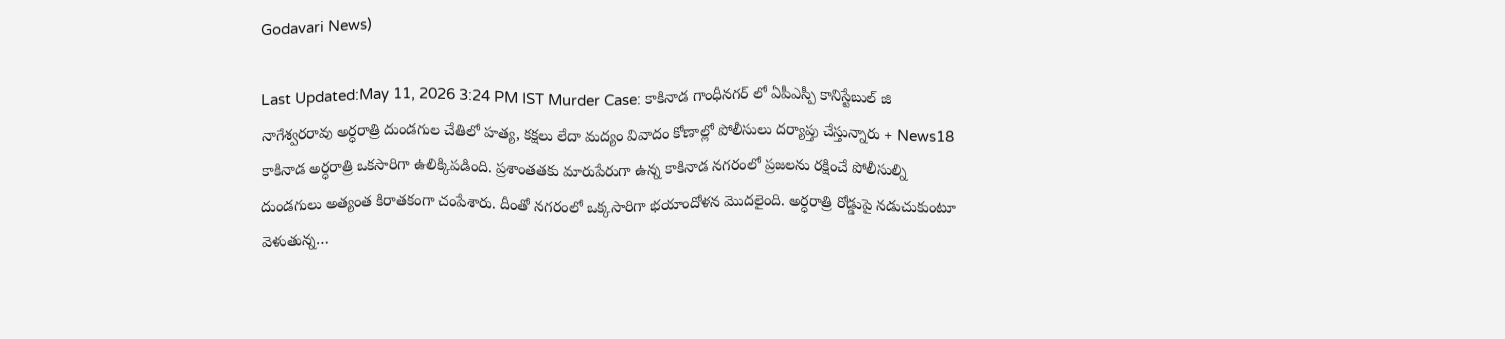Godavari News)

Last Updated:May 11, 2026 3:24 PM IST Murder Case: కాకినాడ గాంధీనగర్ లో ఏపీఎస్పీ కానిస్టేబుల్ జి నాగేశ్వరరావు అర్ధరాత్రి దుండగుల చేతిలో హత్య, కక్షలు లేదా మద్యం వివాదం కోణాల్లో పోలీసులు దర్యాప్తు చేస్తున్నారు + News18 కాకినాడ అర్ధరాత్రి ఒకసారిగా ఉలిక్కిపడింది. ప్రశాంతతకు మారుపేరుగా ఉన్న కాకినాడ నగరంలో ప్రజలను రక్షించే పోలీసుల్ని దుండగులు అత్యంత కిరాతకంగా చంపేశారు. దీంతో నగరంలో ఒక్కసారిగా భయాందోళన మొదలైంది. అర్ధరాత్రి రోడ్డుపై నడుచుకుంటూ వెళుతున్న…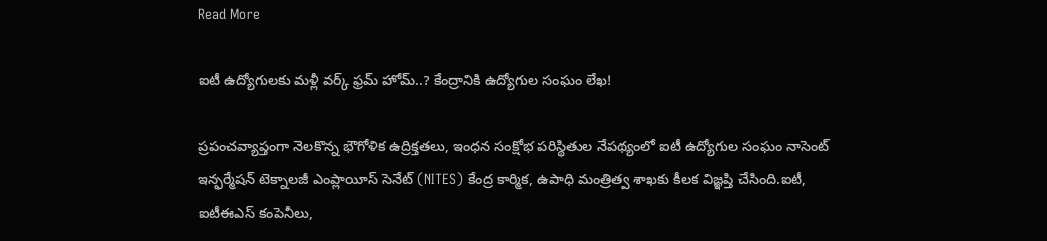Read More

ఐటీ ఉద్యోగులకు మళ్లీ వర్క్‌ ఫ్రమ్‌ హోమ్‌..? కేంద్రానికి ఉద్యోగుల సంఘం లేఖ!

ప్రపంచవ్యాప్తంగా నెలకొన్న భౌగోళిక ఉద్రిక్తతలు, ఇంధన సంక్షోభ పరిస్థితుల నేపథ్యంలో ఐటీ ఉద్యోగుల సంఘం నాసెంట్‌ ఇన్ఫర్మేషన్‌ టెక్నాలజీ ఎంప్లాయీస్‌ సెనేట్‌ (NITES) కేంద్ర కార్మిక, ఉపాధి మంత్రిత్వ శాఖకు కీలక విజ్ఞప్తి చేసింది.ఐటీ, ఐటీఈఎస్‌ కంపెనీలు,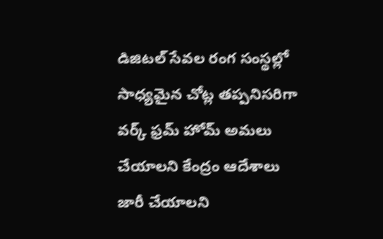డిజిటల్‌ సేవల రంగ సంస్థల్లో సాధ్యమైన చోట్ల తప్పనిసరిగా వర్క్‌ ఫ్రమ్‌ హోమ్‌ అమలు చేయాలని కేంద్రం ఆదేశాలు జారీ చేయాలని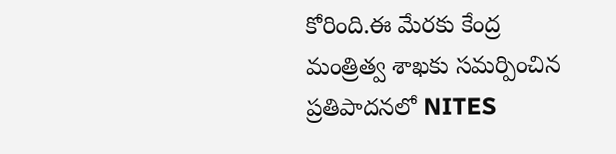కోరింది.ఈ మేరకు కేంద్ర మంత్రిత్వ శాఖకు సమర్పించిన ప్రతిపాదనలో NITES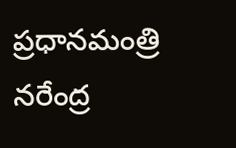ప్రధానమంత్రి నరేంద్ర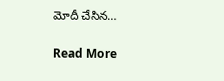మోదీ చేసిన…

Read More